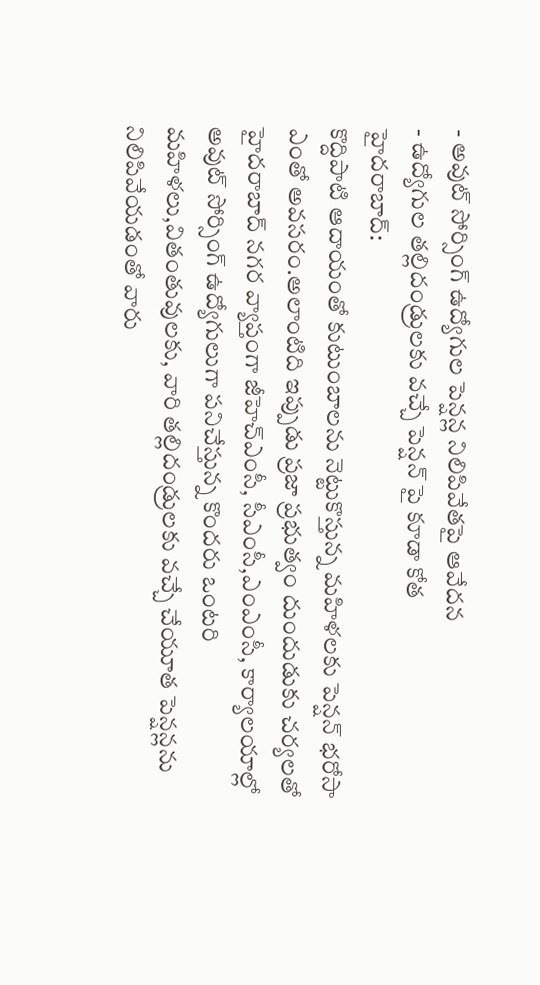- అవుట్ సోర్సింగ్ ఉద్యోగుల పెన్షన్ల నిలిపివేతపై ఆవేదన
- ఉద్యోగుల తల్లిదండ్రులకు వచ్చే పెన్షన్ పై కూడా కోత
హైదరాబాద్:
కొద్దిపాటి ఆదాయంతో కుటుంబాలను నెట్టుకొస్తున్న మహిళలకు పెన్షన్ భరోసా ఎంతో అవసరం.అలాంటిది ఇప్పుడు ప్రజా ప్రభుత్వం దుందుడుకు చర్యలతో హైదరాబాద్ నగర వ్యాప్తంగా జీహెచ్ఎంసీ, సీఎంసీ,ఎంఎంసీ, కార్యాలయాల్లో అవుట్ సోర్సింగ్ ఉద్యోగులుగా పనిచేస్తున్న కొందరు ఒంటరి మహిళలు,వితంతువులకు, వారి తల్లిదండ్రులకు వచ్చే చేయూత పెన్షన్లను నిలిపివేయడంతో వారు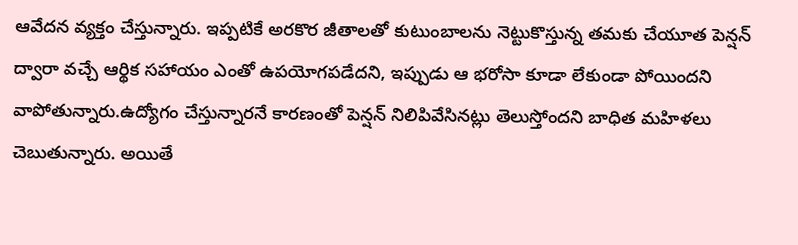ఆవేదన వ్యక్తం చేస్తున్నారు. ఇప్పటికే అరకొర జీతాలతో కుటుంబాలను నెట్టుకొస్తున్న తమకు చేయూత పెన్షన్ ద్వారా వచ్చే ఆర్థిక సహాయం ఎంతో ఉపయోగపడేదని, ఇప్పుడు ఆ భరోసా కూడా లేకుండా పోయిందని వాపోతున్నారు.ఉద్యోగం చేస్తున్నారనే కారణంతో పెన్షన్ నిలిపివేసినట్లు తెలుస్తోందని బాధిత మహిళలు చెబుతున్నారు. అయితే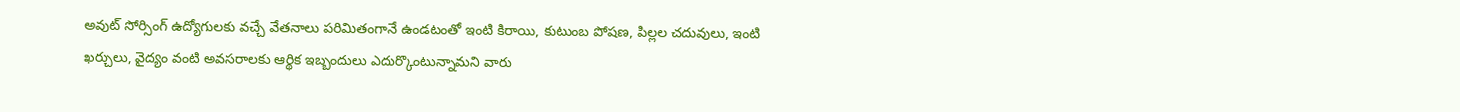అవుట్ సోర్సింగ్ ఉద్యోగులకు వచ్చే వేతనాలు పరిమితంగానే ఉండటంతో ఇంటి కిరాయి, కుటుంబ పోషణ, పిల్లల చదువులు, ఇంటి ఖర్చులు, వైద్యం వంటి అవసరాలకు ఆర్థిక ఇబ్బందులు ఎదుర్కొంటున్నామని వారు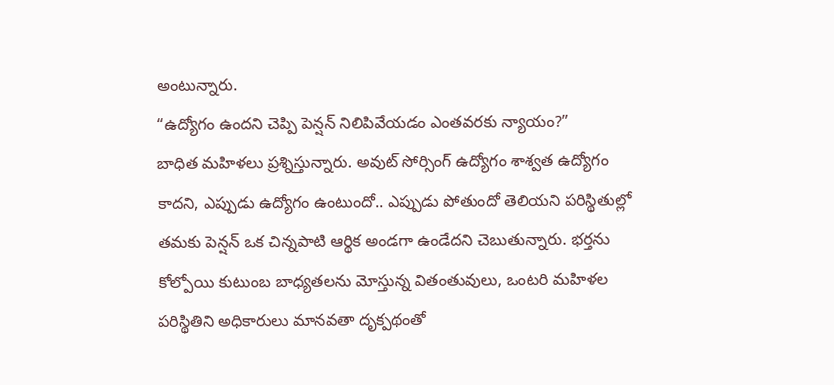అంటున్నారు.
“ఉద్యోగం ఉందని చెప్పి పెన్షన్ నిలిపివేయడం ఎంతవరకు న్యాయం?”
బాధిత మహిళలు ప్రశ్నిస్తున్నారు. అవుట్ సోర్సింగ్ ఉద్యోగం శాశ్వత ఉద్యోగం కాదని, ఎప్పుడు ఉద్యోగం ఉంటుందో.. ఎప్పుడు పోతుందో తెలియని పరిస్థితుల్లో తమకు పెన్షన్ ఒక చిన్నపాటి ఆర్థిక అండగా ఉండేదని చెబుతున్నారు. భర్తను కోల్పోయి కుటుంబ బాధ్యతలను మోస్తున్న వితంతువులు, ఒంటరి మహిళల పరిస్థితిని అధికారులు మానవతా దృక్పథంతో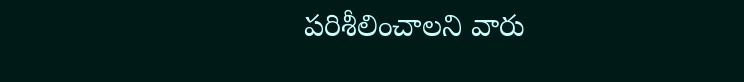పరిశీలించాలని వారు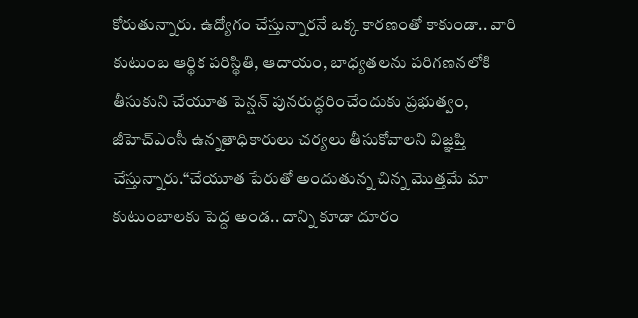కోరుతున్నారు. ఉద్యోగం చేస్తున్నారనే ఒక్క కారణంతో కాకుండా.. వారి కుటుంబ ఆర్థిక పరిస్థితి, ఆదాయం, బాధ్యతలను పరిగణనలోకి తీసుకుని చేయూత పెన్షన్ పునరుద్ధరించేందుకు ప్రభుత్వం, జీహెచ్ఎంసీ ఉన్నతాధికారులు చర్యలు తీసుకోవాలని విజ్ఞప్తి చేస్తున్నారు.“చేయూత పేరుతో అందుతున్న చిన్న మొత్తమే మా కుటుంబాలకు పెద్ద అండ.. దాన్ని కూడా దూరం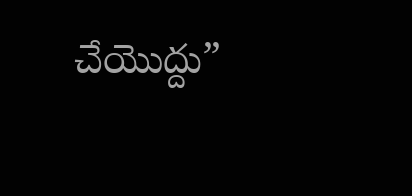చేయొద్దు”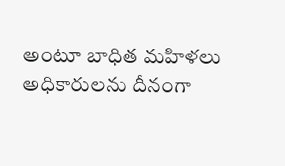అంటూ బాధిత మహిళలు అధికారులను దీనంగా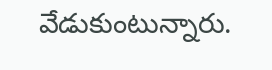వేడుకుంటున్నారు.